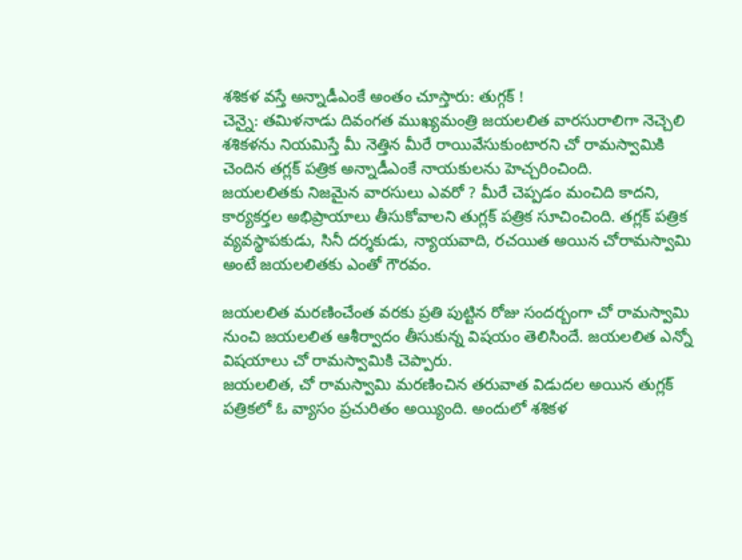శశికళ వస్తే అన్నాడీఎంకే అంతం చూస్తారు: తుగ్గక్ !
చెన్నై: తమిళనాడు దివంగత ముఖ్యమంత్రి జయలలిత వారసురాలిగా నెచ్చెలి శశికళను నియమిస్తే మీ నెత్తిన మీరే రాయివేసుకుంటారని చో రామస్వామికి చెందిన తగ్లక్ పత్రిక అన్నాడీఎంకే నాయకులను హెచ్చరించింది.
జయలలితకు నిజమైన వారసులు ఎవరో ? మీరే చెప్పడం మంచిది కాదని, కార్యకర్తల అభిప్రాయాలు తీసుకోవాలని తుగ్లక్ పత్రిక సూచించింది. తగ్లక్ పత్రిక వ్యవస్థాపకుడు, సినీ దర్శకుడు, న్యాయవాది, రచయిత అయిన చోరామస్వామి అంటే జయలలితకు ఎంతో గౌరవం.

జయలలిత మరణించేంత వరకు ప్రతి పుట్టిన రోజు సందర్బంగా చో రామస్వామి నుంచి జయలలిత ఆశీర్వాదం తీసుకున్న విషయం తెలిసిందే. జయలలిత ఎన్నో విషయాలు చో రామస్వామికి చెప్పారు.
జయలలిత, చో రామస్వామి మరణించిన తరువాత విడుదల అయిన తుగ్లక్ పత్రికలో ఓ వ్యాసం ప్రచురితం అయ్యింది. అందులో శశికళ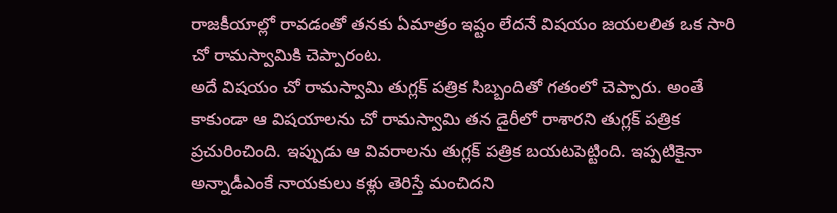రాజకీయాల్లో రావడంతో తనకు ఏమాత్రం ఇష్టం లేదనే విషయం జయలలిత ఒక సారి చో రామస్వామికి చెప్పారంట.
అదే విషయం చో రామస్వామి తుగ్లక్ పత్రిక సిబ్బందితో గతంలో చెప్పారు. అంతే కాకుండా ఆ విషయాలను చో రామస్వామి తన డైరీలో రాశారని తుగ్లక్ పత్రిక ప్రచురించింది. ఇప్పుడు ఆ వివరాలను తుగ్లక్ పత్రిక బయటపెట్టింది. ఇప్పటికైనా అన్నాడీఎంకే నాయకులు కళ్లు తెరిస్తే మంచిదని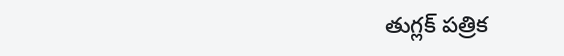తుగ్లక్ పత్రిక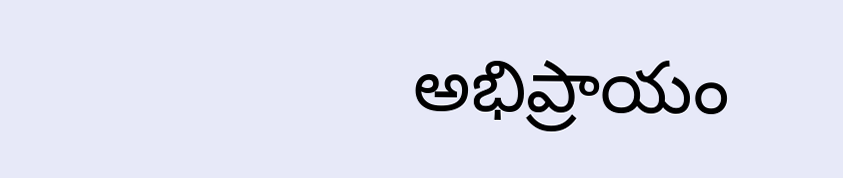అభిప్రాయం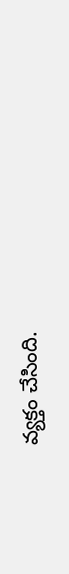వ్యక్తం చేసింది.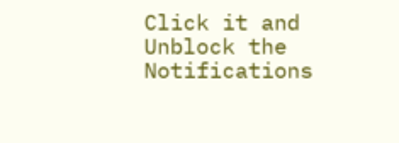Click it and Unblock the Notifications